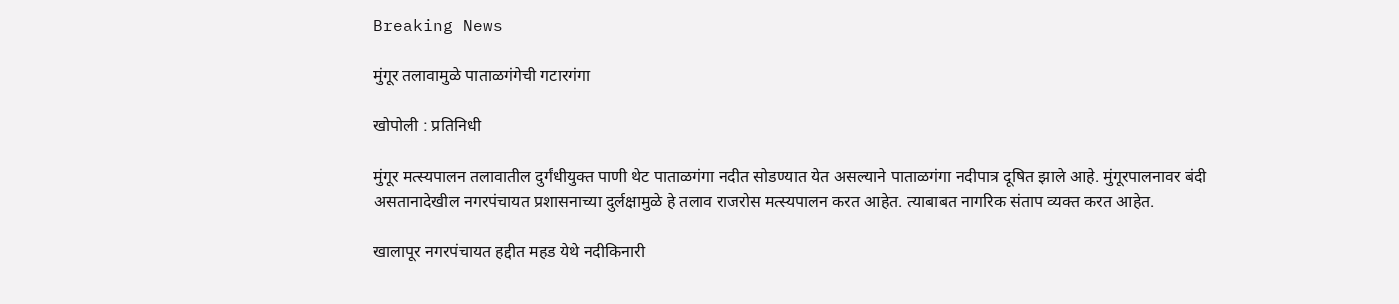Breaking News

मुंगूर तलावामुळे पाताळगंगेची गटारगंगा

खोपोली : प्रतिनिधी

मुंगूर मत्स्यपालन तलावातील दुर्गंधीयुक्त पाणी थेट पाताळगंगा नदीत सोडण्यात येत असल्याने पाताळगंगा नदीपात्र दूषित झाले आहे. मुंगूरपालनावर बंदी असतानादेखील नगरपंचायत प्रशासनाच्या दुर्लक्षामुळे हे तलाव राजरोस मत्स्यपालन करत आहेत. त्याबाबत नागरिक संताप व्यक्त करत आहेत.

खालापूर नगरपंचायत हद्दीत महड येथे नदीकिनारी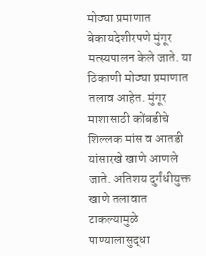मोठ्या प्रमाणात बेकायदेशीरपणे मुंगूर मत्स्यपालन केले जाते. या ठिकाणी मोठ्या प्रमाणात तलाव आहेत. मुंगूर माशासाठी कोंबडीचे शिल्लक मांस व आतडी यांसारखे खाणे आणले जाते. अतिशय दुर्गंधीयुक्त खाणे तलावात टाकल्यामुळे पाण्यालासुद्धा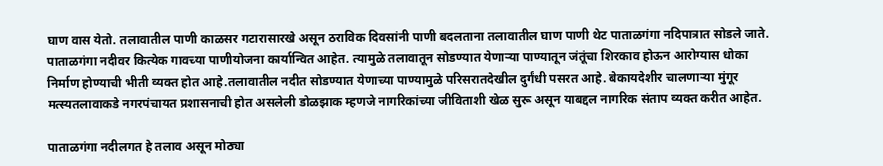घाण वास येतो. तलावातील पाणी काळसर गटारासारखे असून ठराविक दिवसांनी पाणी बदलताना तलावातील घाण पाणी थेट पाताळगंगा नदिपात्रात सोडले जाते. पाताळगंगा नदीवर कित्येक गावच्या पाणीयोजना कार्यान्वित आहेत. त्यामुळे तलावातून सोडण्यात येणार्‍या पाण्यातून जंतूंचा शिरकाव होऊन आरोग्यास धोका निर्माण होण्याची भीती व्यक्त होत आहे.तलावातील नदीत सोडण्यात येणाच्या पाण्यामुळे परिसरातदेखील दुर्गंधी पसरत आहे. बेकायदेशीर चालणार्‍या मुंगूर मत्स्यतलावाकडे नगरपंचायत प्रशासनाची होत असलेली डोळझाक म्हणजे नागरिकांच्या जीविताशी खेळ सुरू असून याबद्दल नागरिक संताप व्यक्त करीत आहेत.

पाताळगंगा नदीलगत हे तलाव असून मोठ्या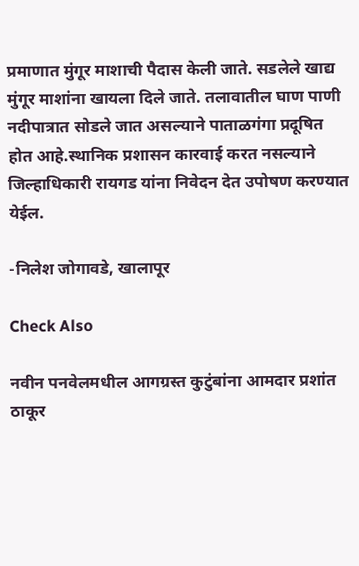प्रमाणात मुंगूर माशाची पैदास केली जाते. सडलेले खाद्य मुंगूर माशांना खायला दिले जाते. तलावातील घाण पाणी नदीपात्रात सोडले जात असल्याने पाताळगंगा प्रदूषित होत आहे.स्थानिक प्रशासन कारवाई करत नसल्याने जिल्हाधिकारी रायगड यांना निवेदन देत उपोषण करण्यात येईल.

-निलेश जोगावडे, खालापूर

Check Also

नवीन पनवेलमधील आगग्रस्त कुटुंबांना आमदार प्रशांत ठाकूर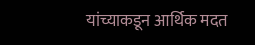यांच्याकडून आर्थिक मदत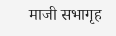माजी सभागृह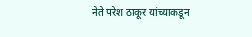नेते परेश ठाकूर यांच्याकडून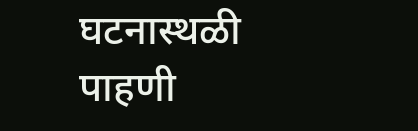घटनास्थळी पाहणी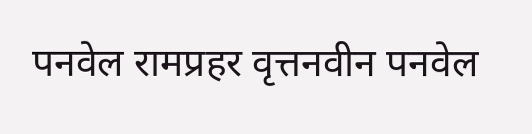पनवेल रामप्रहर वृत्तनवीन पनवेल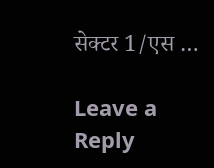सेक्टर 1/एस …

Leave a Reply